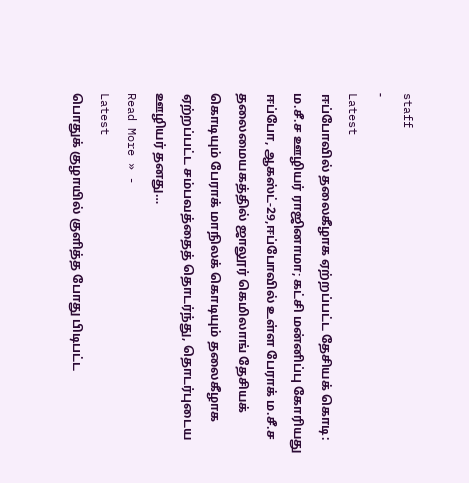staff
-
Latest
ஈப்போவில் தலைகீழாக ஏற்றப்பட்ட தேசியக் கொடி: ம.சீ.ச ஊழியர் ராஜினாமா; கட்சி மன்னிப்பு கோரியது
ஈப்போ, ஆகஸ்ட்-29,ஈப்போவில் உள்ள பேராக் ம.சீ.ச தலைமையகத்தில் ஜாலூர் கெமிலாங் தேசியக் கொடியும் பேராக் மாநிலக் கொடியும் தலைகீழாக ஏற்றப்பட்ட சம்பவத்தைத் தொடர்ந்து, தொடர்புடைய ஊழியர் தனது…
Read More » -
Latest
பொதுக் குழாயில் குளித்த போது பிடிபட்ட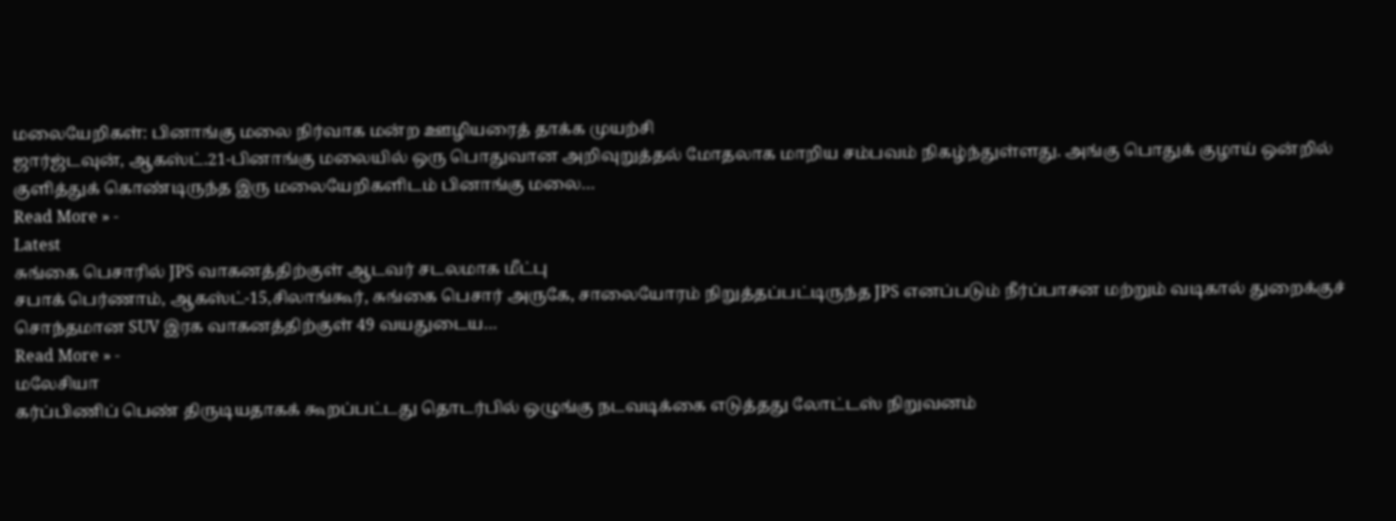மலையேறிகள்: பினாங்கு மலை நிர்வாக மன்ற ஊழியரைத் தாக்க முயற்சி
ஜார்ஜ்டவுன், ஆகஸ்ட்.21-பினாங்கு மலையில் ஒரு பொதுவான அறிவுறுத்தல் மோதலாக மாறிய சம்பவம் நிகழ்ந்துள்ளது. அங்கு பொதுக் குழாய் ஒன்றில் குளித்துக் கொண்டிருந்த இரு மலையேறிகளிடம் பினாங்கு மலை…
Read More » -
Latest
சுங்கை பெசாரில் JPS வாகனத்திற்குள் ஆடவர் சடலமாக மீட்பு
சபாக் பெர்ணாம், ஆகஸ்ட்-15,சிலாங்கூர், சுங்கை பெசார் அருகே, சாலையோரம் நிறுத்தப்பட்டிருந்த JPS எனப்படும் நீர்ப்பாசன மற்றும் வடிகால் துறைக்குச் சொந்தமான SUV இரக வாகனத்திற்குள் 49 வயதுடைய…
Read More » -
மலேசியா
கர்ப்பிணிப் பெண் திருடியதாகக் கூறப்பட்டது தொடர்பில் ஒழுங்கு நடவடிக்கை எடுத்தது லோட்டஸ் நிறுவனம்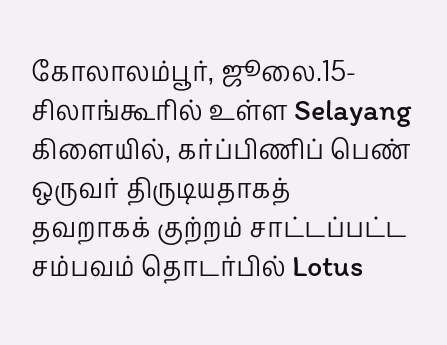கோலாலம்பூர், ஜூலை.15- சிலாங்கூரில் உள்ள Selayang கிளையில், கர்ப்பிணிப் பெண் ஒருவர் திருடியதாகத் தவறாகக் குற்றம் சாட்டப்பட்ட சம்பவம் தொடர்பில் Lotus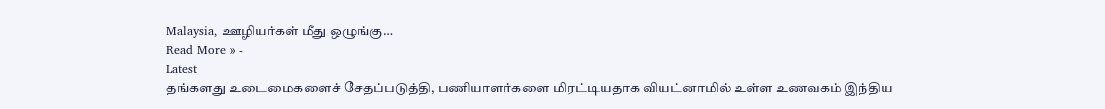Malaysia, ஊழியர்கள் மீது ஒழுங்கு…
Read More » -
Latest
தங்களது உடைமைகளைச் சேதப்படுத்தி, பணியாளர்களை மிரட்டியதாக வியட்னாமில் உள்ள உணவகம் இந்திய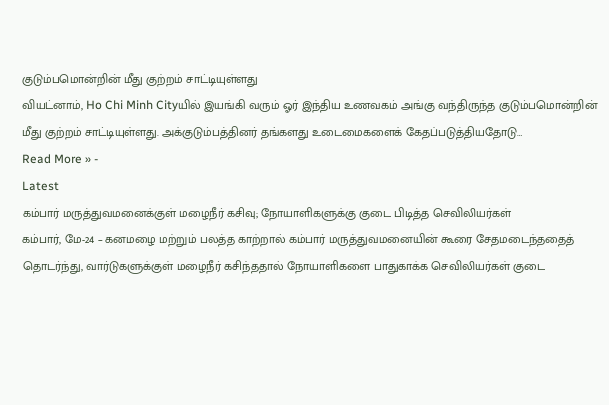குடும்பமொன்றின் மீது குற்றம் சாட்டியுள்ளது
வியட்னாம், Ho Chi Minh Cityயில் இயங்கி வரும் ஓர் இந்திய உணவகம் அங்கு வந்திருந்த குடும்பமொன்றின் மீது குற்றம் சாட்டியுள்ளது. அக்குடும்பத்தினர் தங்களது உடைமைகளைக் கேதப்படுத்தியதோடு…
Read More » -
Latest
கம்பார் மருத்துவமனைக்குள் மழைநீர் கசிவு; நோயாளிகளுக்கு குடை பிடித்த செவிலியர்கள்
கம்பார், மே-24 – கனமழை மற்றும் பலத்த காற்றால் கம்பார் மருத்துவமனையின் கூரை சேதமடைந்ததைத் தொடர்ந்து, வார்டுகளுக்குள் மழைநீர் கசிந்ததால் நோயாளிகளை பாதுகாக்க செவிலியர்கள் குடை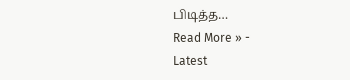பிடித்த…
Read More » -
Latest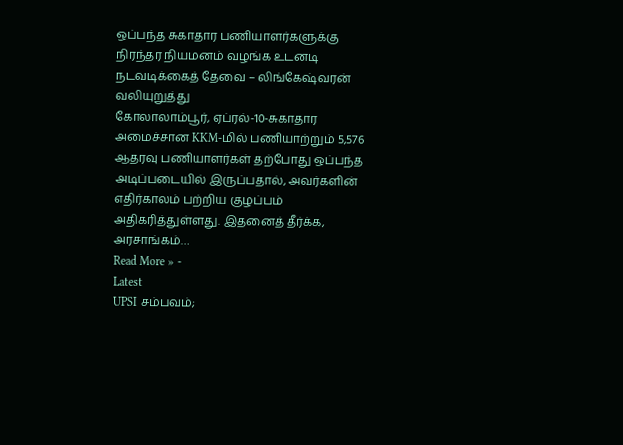ஒப்பந்த சுகாதார பணியாளர்களுக்கு நிரந்தர நியமனம் வழங்க உடனடி நடவடிக்கைத் தேவை – லிங்கேஷ்வரன் வலியுறுத்து
கோலாலாம்பூர், ஏப்ரல்-10-சுகாதார அமைச்சான KKM-மில் பணியாற்றும் 5,576 ஆதரவு பணியாளர்கள் தற்போது ஒப்பந்த அடிப்படையில் இருப்பதால், அவர்களின் எதிர்காலம் பற்றிய குழப்பம் அதிகரித்துள்ளது. இதனைத் தீர்க்க, அரசாங்கம்…
Read More » -
Latest
UPSI சம்பவம்;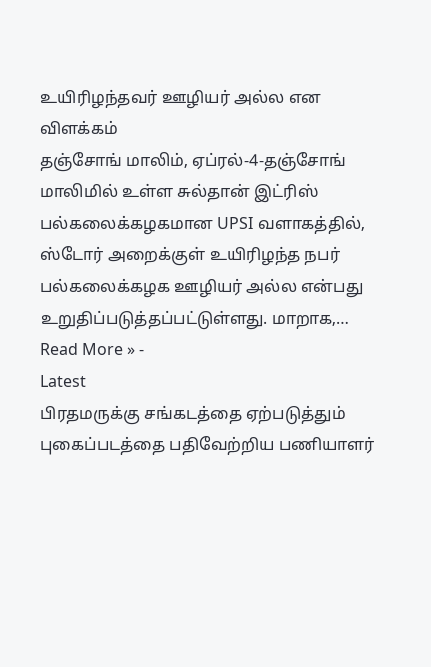உயிரிழந்தவர் ஊழியர் அல்ல என விளக்கம்
தஞ்சோங் மாலிம், ஏப்ரல்-4-தஞ்சோங் மாலிமில் உள்ள சுல்தான் இட்ரிஸ் பல்கலைக்கழகமான UPSI வளாகத்தில், ஸ்டோர் அறைக்குள் உயிரிழந்த நபர் பல்கலைக்கழக ஊழியர் அல்ல என்பது உறுதிப்படுத்தப்பட்டுள்ளது. மாறாக,…
Read More » -
Latest
பிரதமருக்கு சங்கடத்தை ஏற்படுத்தும் புகைப்படத்தை பதிவேற்றிய பணியாளர்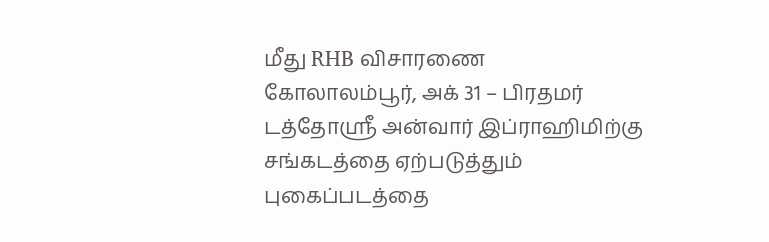மீது RHB விசாரணை
கோலாலம்பூர், அக் 31 – பிரதமர் டத்தோஸ்ரீ அன்வார் இப்ராஹிமிற்கு சங்கடத்தை ஏற்படுத்தும் புகைப்படத்தை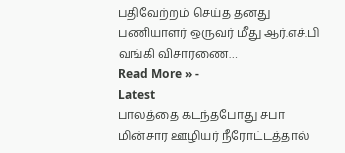பதிவேற்றம் செய்த தனது பணியாளர் ஒருவர் மீது ஆர்.எச்.பி வங்கி விசாரணை…
Read More » -
Latest
பாலத்தை கடந்தபோது சபா மின்சார ஊழியர் நீரோட்டத்தால்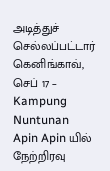அடித்துச் செல்லப்பட்டார்
கெனிங்காவ், செப் 17 – Kampung Nuntunan Apin Apin யில் நேற்றிரவு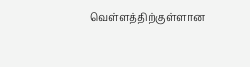வெள்ளத்திற்குள்ளான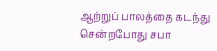ஆற்றுப் பாலத்தை கடந்து சென்றபோது சபா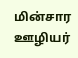மின்சார ஊழியர்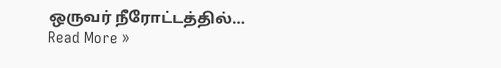ஒருவர் நீரோட்டத்தில்…
Read More »